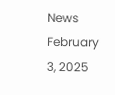News February 3, 2025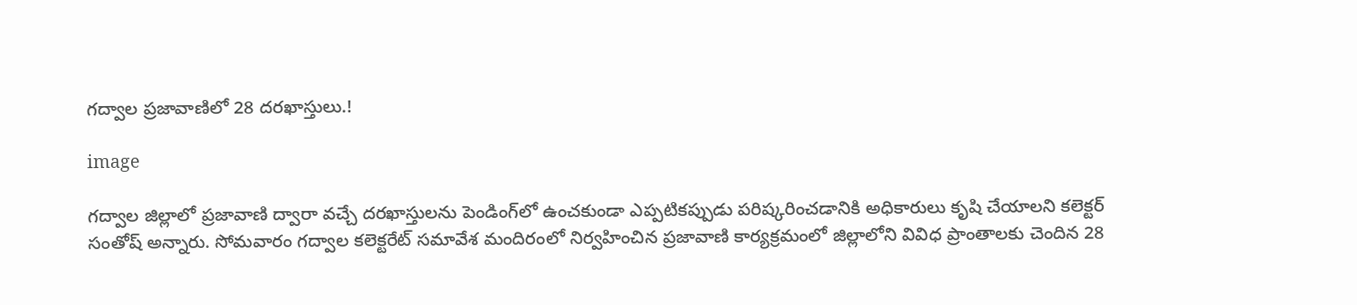గద్వాల ప్రజావాణిలో 28 దరఖాస్తులు.!

image

గద్వాల జిల్లాలో ప్రజావాణి ద్వారా వచ్చే దరఖాస్తులను పెండింగ్‌లో ఉంచకుండా ఎప్పటికప్పుడు పరిష్కరించడానికి అధికారులు కృషి చేయాలని కలెక్టర్ సంతోష్ అన్నారు. సోమవారం గద్వాల కలెక్టరేట్ సమావేశ మందిరంలో నిర్వహించిన ప్రజావాణి కార్యక్రమంలో జిల్లాలోని వివిధ ప్రాంతాలకు చెందిన 28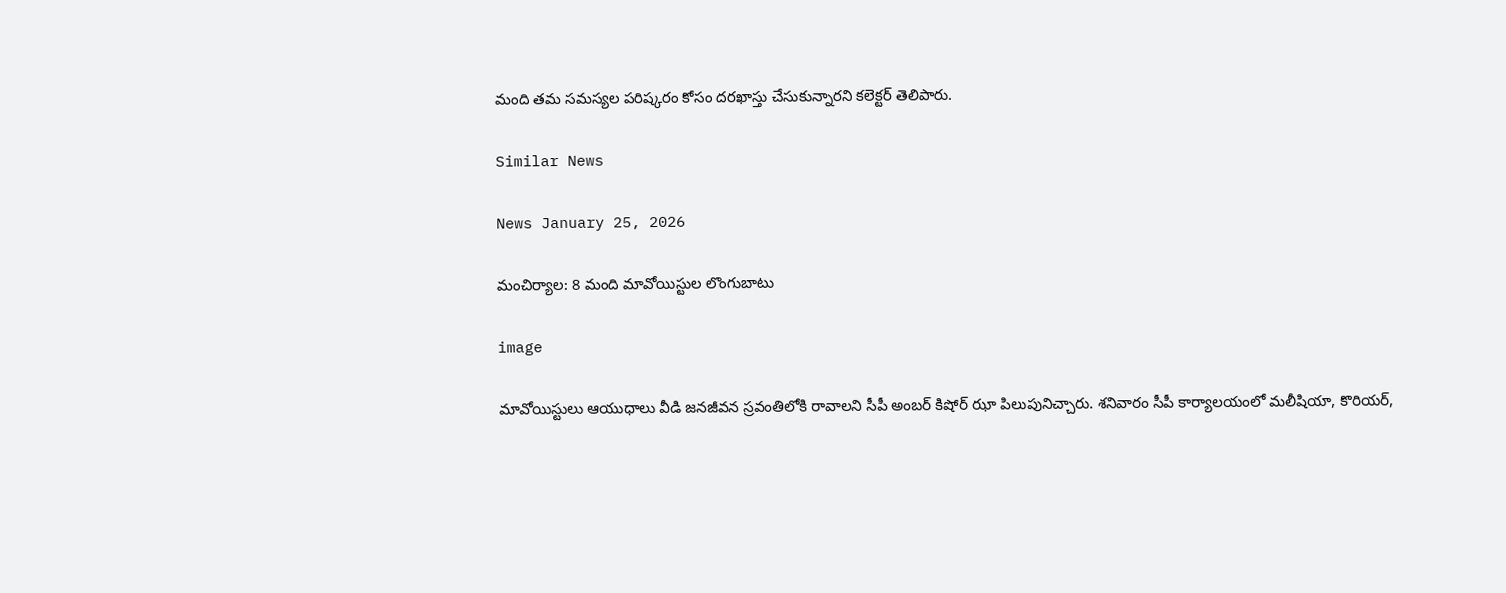మంది తమ సమస్యల పరిష్కరం కోసం దరఖాస్తు చేసుకున్నారని కలెక్టర్ తెలిపారు.

Similar News

News January 25, 2026

మంచిర్యాల: 8 మంది మావోయిస్టుల లొంగుబాటు

image

మావోయిస్టులు ఆయుధాలు వీడి జనజీవన స్రవంతిలోకి రావాలని సీపీ అంబర్ కిషోర్ ఝా పిలుపునిచ్చారు. శనివారం సీపీ కార్యాలయంలో మలీషియా, కొరియర్,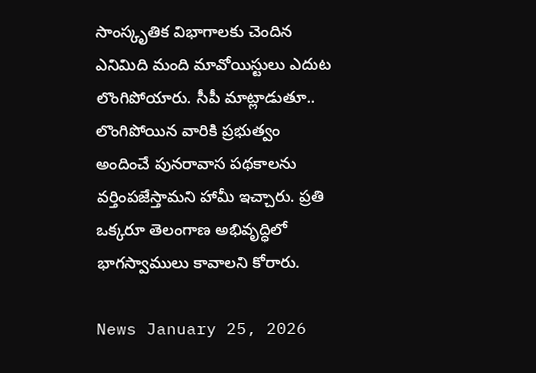సాంస్కృతిక విభాగాలకు చెందిన ఎనిమిది మంది మావోయిస్టులు ఎదుట లొంగిపోయారు. సీపీ మాట్లాడుతూ.. లొంగిపోయిన వారికి ప్రభుత్వం అందించే పునరావాస పథకాలను వర్తింపజేస్తామని హామీ ఇచ్చారు. ప్రతి ఒక్కరూ తెలంగాణ అభివృద్ధిలో భాగస్వాములు కావాలని కోరారు.

News January 25, 2026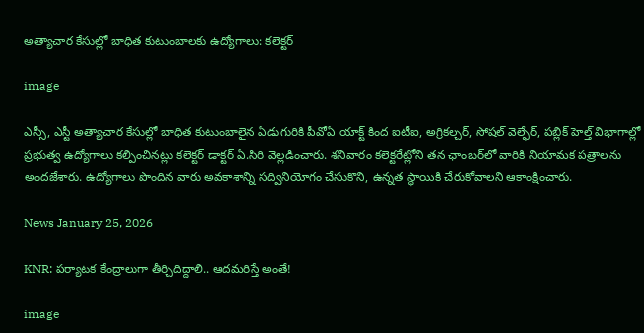అత్యాచార కేసుల్లో బాధిత కుటుంబాలకు ఉద్యోగాలు: కలెక్టర్

image

ఎస్సీ, ఎస్టీ అత్యాచార కేసుల్లో బాధిత కుటుంబాలైన ఏడుగురికి పీవోఏ యాక్ట్ కింద ఐటీఐ, అగ్రికల్చర్, సోషల్ వెల్ఫేర్, పబ్లిక్ హెల్త్ విభాగాల్లో ప్రభుత్వ ఉద్యోగాలు కల్పించినట్లు కలెక్టర్ డాక్టర్ ఏ.సిరి వెల్లడించారు. శనివారం కలెక్టరేట్లోని తన ఛాంబర్‌లో వారికి నియామక పత్రాలను అందజేశారు. ఉద్యోగాలు పొందిన వారు అవకాశాన్ని సద్వినియోగం చేసుకొని, ఉన్నత స్థాయికి చేరుకోవాలని ఆకాంక్షించారు.

News January 25, 2026

KNR: పర్యాటక కేంద్రాలుగా తీర్చిదిద్దాలి.. ఆదమరిస్తే అంతే!

image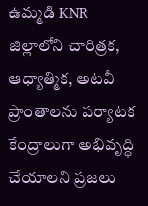ఉమ్మడి KNR జిల్లాలోని చారిత్రక, ఆధ్యాత్మిక, అటవీ ప్రాంతాలను పర్యాటక కేంద్రాలుగా అభివృద్ధి చేయాలని ప్రజలు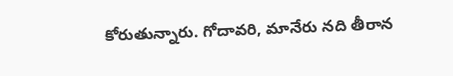కోరుతున్నారు. గోదావరి, మానేరు నది తీరాన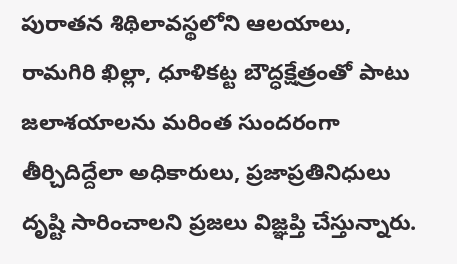పురాతన శిథిలావస్థలోని ఆలయాలు, రామగిరి ఖిల్లా, ధూళికట్ట బౌద్ధక్షేత్రంతో పాటు జలాశయాలను మరింత సుందరంగా తీర్చిదిద్దేలా అధికారులు, ప్రజాప్రతినిధులు దృష్టి సారించాలని ప్రజలు విజ్ఞప్తి చేస్తున్నారు.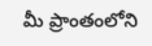మీ ప్రాంతంలోని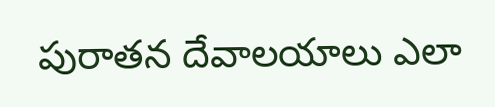పురాతన దేవాలయాలు ఎలా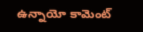ఉన్నాయో కామెంట్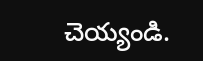చెయ్యండి.